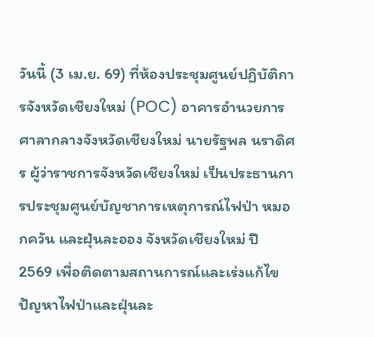วันนี้ (3 เม.ย. 69) ที่ห้องประชุมศูนย์ปฏิบัติการจังหวัดเชียงใหม่ (POC) อาคารอำนวยการ ศาลากลางจังหวัดเชียงใหม่ นายรัฐพล นราดิศร ผู้ว่าราชการจังหวัดเชียงใหม่ เป็นประธานการประชุมศูนย์บัญชาการเหตุการณ์ไฟป่า หมอกควัน และฝุ่นละออง จังหวัดเชียงใหม่ ปี 2569 เพื่อติดตามสถานการณ์และเร่งแก้ไขปัญหาไฟป่าและฝุ่นละ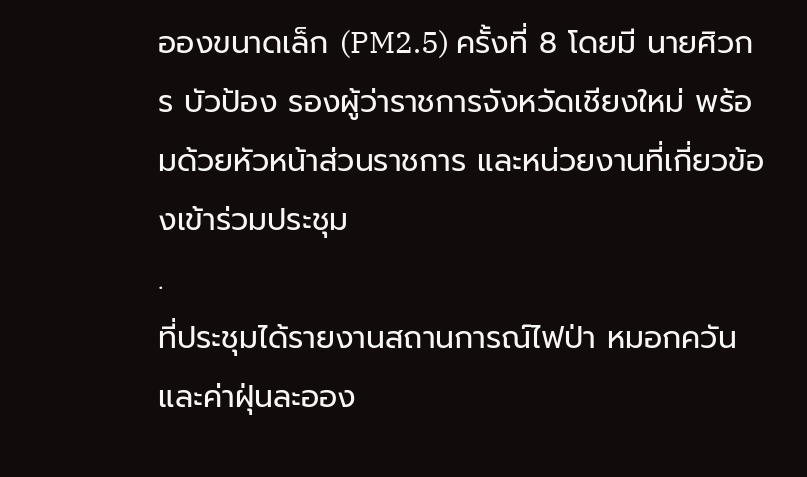อองขนาดเล็ก (PM2.5) ครั้งที่ 8 โดยมี นายศิวกร บัวป้อง รองผู้ว่าราชการจังหวัดเชียงใหม่ พร้อมด้วยหัวหน้าส่วนราชการ และหน่วยงานที่เกี่ยวข้องเข้าร่วมประชุม
.
ที่ประชุมได้รายงานสถานการณ์ไฟป่า หมอกควัน และค่าฝุ่นละออง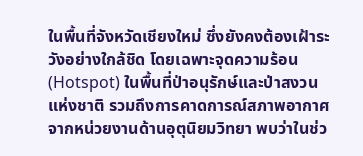ในพื้นที่จังหวัดเชียงใหม่ ซึ่งยังคงต้องเฝ้าระวังอย่างใกล้ชิด โดยเฉพาะจุดความร้อน (Hotspot) ในพื้นที่ป่าอนุรักษ์และป่าสงวนแห่งชาติ รวมถึงการคาดการณ์สภาพอากาศจากหน่วยงานด้านอุตุนิยมวิทยา พบว่าในช่ว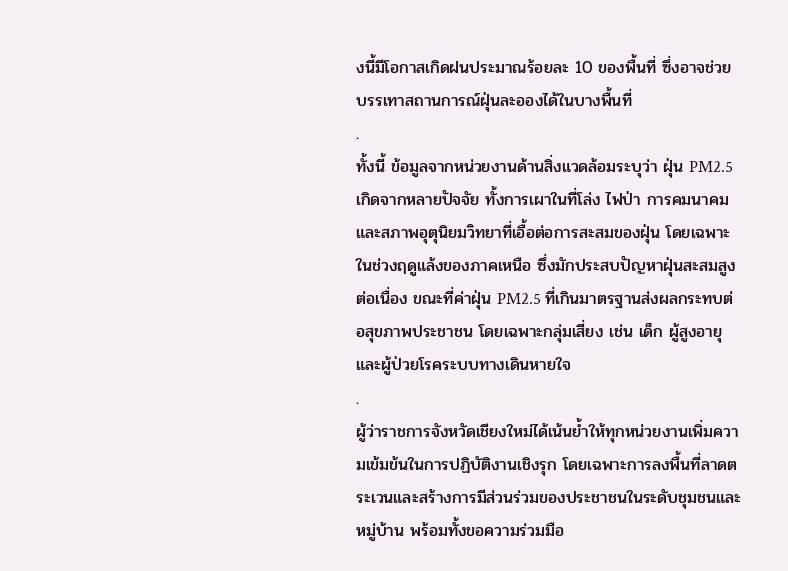งนี้มีโอกาสเกิดฝนประมาณร้อยละ 10 ของพื้นที่ ซึ่งอาจช่วยบรรเทาสถานการณ์ฝุ่นละอองได้ในบางพื้นที่
.
ทั้งนี้ ข้อมูลจากหน่วยงานด้านสิ่งแวดล้อมระบุว่า ฝุ่น PM2.5 เกิดจากหลายปัจจัย ทั้งการเผาในที่โล่ง ไฟป่า การคมนาคม และสภาพอุตุนิยมวิทยาที่เอื้อต่อการสะสมของฝุ่น โดยเฉพาะในช่วงฤดูแล้งของภาคเหนือ ซึ่งมักประสบปัญหาฝุ่นสะสมสูงต่อเนื่อง ขณะที่ค่าฝุ่น PM2.5 ที่เกินมาตรฐานส่งผลกระทบต่อสุขภาพประชาชน โดยเฉพาะกลุ่มเสี่ยง เช่น เด็ก ผู้สูงอายุ และผู้ป่วยโรคระบบทางเดินหายใจ
.
ผู้ว่าราชการจังหวัดเชียงใหม่ได้เน้นย้ำให้ทุกหน่วยงานเพิ่มความเข้มข้นในการปฏิบัติงานเชิงรุก โดยเฉพาะการลงพื้นที่ลาดตระเวนและสร้างการมีส่วนร่วมของประชาชนในระดับชุมชนและหมู่บ้าน พร้อมทั้งขอความร่วมมือ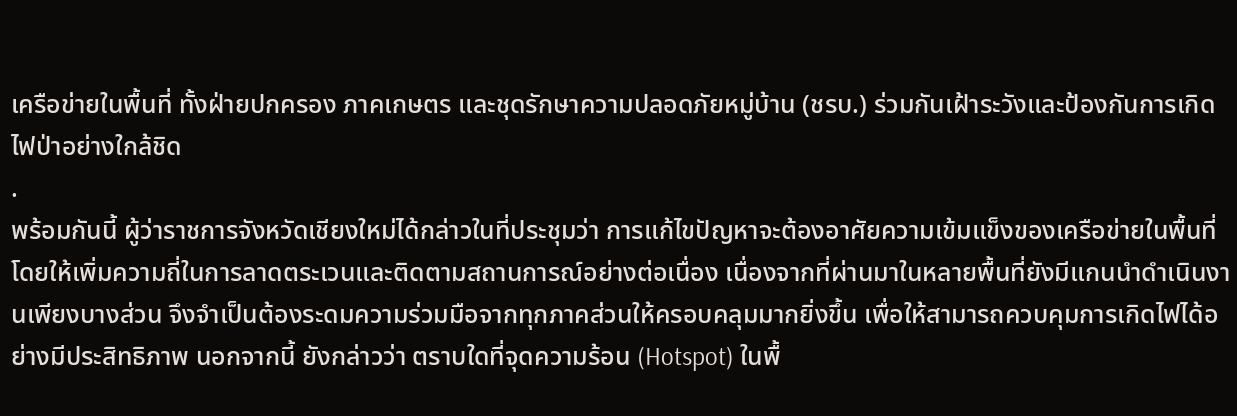เครือข่ายในพื้นที่ ทั้งฝ่ายปกครอง ภาคเกษตร และชุดรักษาความปลอดภัยหมู่บ้าน (ชรบ.) ร่วมกันเฝ้าระวังและป้องกันการเกิดไฟป่าอย่างใกล้ชิด
.
พร้อมกันนี้ ผู้ว่าราชการจังหวัดเชียงใหม่ได้กล่าวในที่ประชุมว่า การแก้ไขปัญหาจะต้องอาศัยความเข้มแข็งของเครือข่ายในพื้นที่ โดยให้เพิ่มความถี่ในการลาดตระเวนและติดตามสถานการณ์อย่างต่อเนื่อง เนื่องจากที่ผ่านมาในหลายพื้นที่ยังมีแกนนำดำเนินงานเพียงบางส่วน จึงจำเป็นต้องระดมความร่วมมือจากทุกภาคส่วนให้ครอบคลุมมากยิ่งขึ้น เพื่อให้สามารถควบคุมการเกิดไฟได้อย่างมีประสิทธิภาพ นอกจากนี้ ยังกล่าวว่า ตราบใดที่จุดความร้อน (Hotspot) ในพื้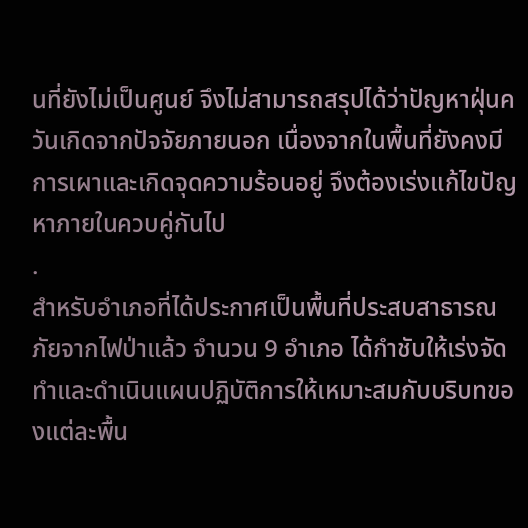นที่ยังไม่เป็นศูนย์ จึงไม่สามารถสรุปได้ว่าปัญหาฝุ่นควันเกิดจากปัจจัยภายนอก เนื่องจากในพื้นที่ยังคงมีการเผาและเกิดจุดความร้อนอยู่ จึงต้องเร่งแก้ไขปัญหาภายในควบคู่กันไป
.
สำหรับอำเภอที่ได้ประกาศเป็นพื้นที่ประสบสาธารณภัยจากไฟป่าแล้ว จำนวน 9 อำเภอ ได้กำชับให้เร่งจัดทำและดำเนินแผนปฏิบัติการให้เหมาะสมกับบริบทของแต่ละพื้น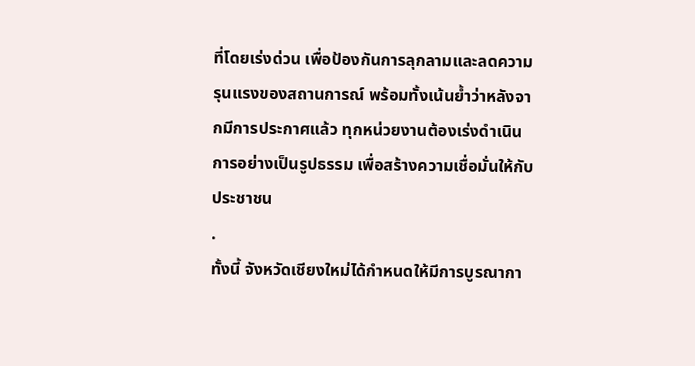ที่โดยเร่งด่วน เพื่อป้องกันการลุกลามและลดความรุนแรงของสถานการณ์ พร้อมทั้งเน้นย้ำว่าหลังจากมีการประกาศแล้ว ทุกหน่วยงานต้องเร่งดำเนินการอย่างเป็นรูปธรรม เพื่อสร้างความเชื่อมั่นให้กับประชาชน
.
ทั้งนี้ จังหวัดเชียงใหม่ได้กำหนดให้มีการบูรณากา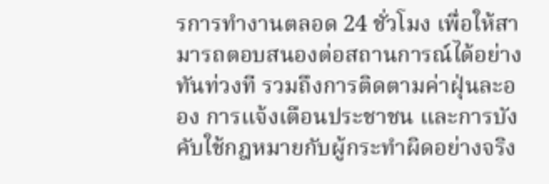รการทำงานตลอด 24 ชั่วโมง เพื่อให้สามารถตอบสนองต่อสถานการณ์ได้อย่างทันท่วงที รวมถึงการติดตามค่าฝุ่นละออง การแจ้งเตือนประชาชน และการบังคับใช้กฎหมายกับผู้กระทำผิดอย่างจริง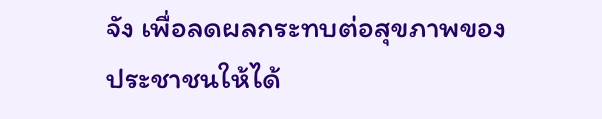จัง เพื่อลดผลกระทบต่อสุขภาพของประชาชนให้ได้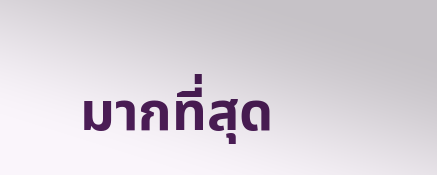มากที่สุด